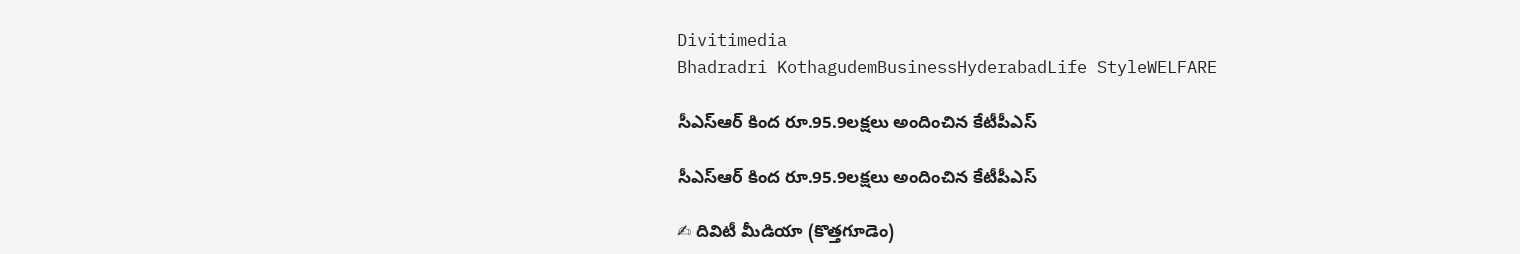Divitimedia
Bhadradri KothagudemBusinessHyderabadLife StyleWELFARE

సీఎస్‌ఆర్‌ కింద రూ.95.9లక్షలు అందించిన కేటీపీఎస్

సీఎస్‌ఆర్‌ కింద రూ.95.9లక్షలు అందించిన కేటీపీఎస్

✍ దివిటీ మీడియా (కొత్తగూడెం)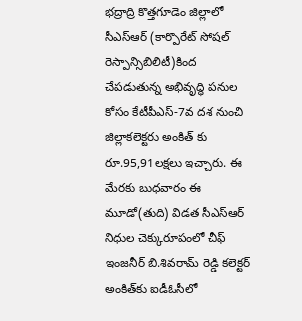భద్రాద్రి కొత్తగూడెం జిల్లాలో సీఎస్‌ఆర్‌ (కార్పొరేట్‌ సోషల్‌ రెస్పాన్సిబిలిటీ)కింద చేపడుతున్న అభివృద్ధి పనుల కోసం కేటీపీఎస్‌-7వ దశ నుంచి జిల్లాకలెక్టరు అంకిత్ కు రూ.95,91లక్షలు ఇచ్చారు. ఈ మేరకు బుధవారం ఈ మూడో(తుది) విడత సీఎస్ఆర్ నిధుల చెక్కురూపంలో చీఫ్‌ ఇంజనీర్‌ బి.శివరామ్‌ రెడ్డి కలెక్టర్‌ అంకిత్‌కు ఐడీఓసీలో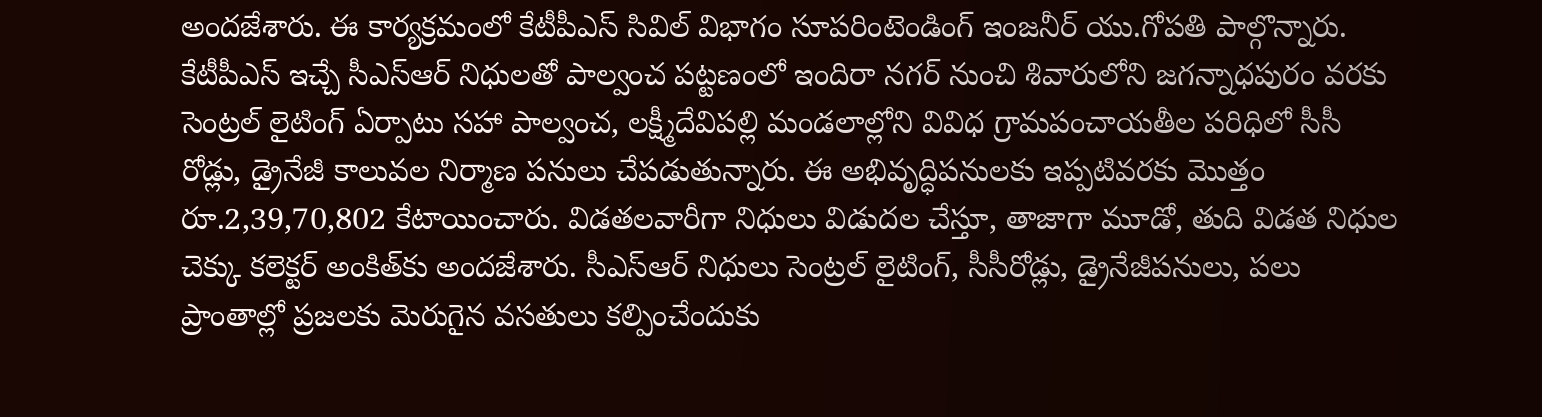అందజేశారు. ఈ కార్యక్రమంలో కేటీపీఎస్‌ సివిల్‌ విభాగం సూపరింటెండింగ్‌ ఇంజనీర్‌ యు.గోపతి పాల్గొన్నారు. కేటీపీఎస్‌ ఇచ్చే సీఎస్‌ఆర్‌ నిధులతో పాల్వంచ పట్టణంలో ఇందిరా నగర్‌ నుంచి శివారులోని జగన్నాధపురం వరకు సెంట్రల్‌ లైటింగ్‌ ఏర్పాటు సహా పాల్వంచ, లక్ష్మీదేవిపల్లి మండలాల్లోని వివిధ గ్రామపంచాయతీల పరిధిలో సీసీ రోడ్లు, డ్రైనేజీ కాలువల నిర్మాణ పనులు చేపడుతున్నారు. ఈ అభివృద్ధిపనులకు ఇప్పటివరకు మొత్తం రూ.2,39,70,802 కేటాయించారు. విడతలవారీగా నిధులు విడుదల చేస్తూ, తాజాగా మూడో, తుది విడత నిధుల చెక్కు కలెక్టర్‌ అంకిత్‌కు అందజేశారు. సీఎస్‌ఆర్‌ నిధులు సెంట్రల్‌ లైటింగ్‌, సీసీరోడ్లు, డ్రైనేజీపనులు, పలు ప్రాంతాల్లో ప్రజలకు మెరుగైన వసతులు కల్పించేందుకు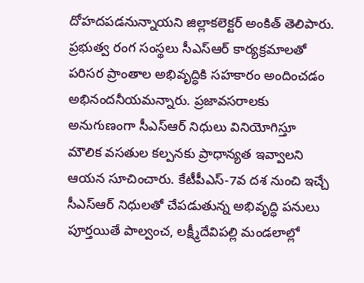దోహదపడనున్నాయని జిల్లాకలెక్టర్‌ అంకిత్‌ తెలిపారు. ప్రభుత్వ రంగ సంస్థలు సీఎస్‌ఆర్‌ కార్యక్రమాలతో పరిసర ప్రాంతాల అభివృద్ధికి సహకారం అందించడం అభినందనీయమన్నారు. ప్రజావసరాలకు అనుగుణంగా సీఎస్‌ఆర్‌ నిధులు వినియోగిస్తూ మౌలిక వసతుల కల్పనకు ప్రాధాన్యత ఇవ్వాలని ఆయన సూచించారు. కేటీపీఎస్‌-7వ దశ నుంచి ఇచ్చే సీఎస్‌ఆర్‌ నిధులతో చేపడుతున్న అభివృద్ధి పనులు పూర్తయితే పాల్వంచ, లక్ష్మీదేవిపల్లి మండలాల్లో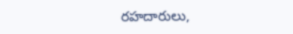రహదారులు,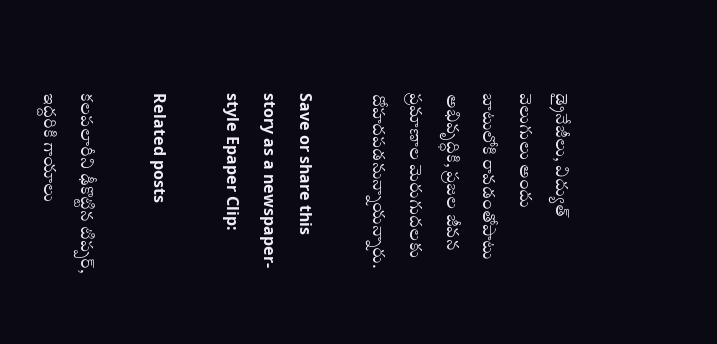డ్రైనేజీలు, విద్యుత్‌ వెలుగులు అందు బాటులోకి రావడంతోపాటు అభివృద్ధికి, ప్రజల జీవన ప్రమాణాల మెరుగుదలకు దోహదపడనున్నాయన్నారు.

Save or share this story as a newspaper-style Epaper Clip:

Related posts

కలపలారీని ఢీకొట్టిన టిప్పర్, ఇద్దరికి గాయాలు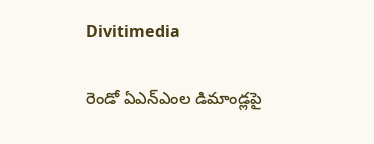Divitimedia

రెండో ఏఎన్ఎంల డిమాండ్లపై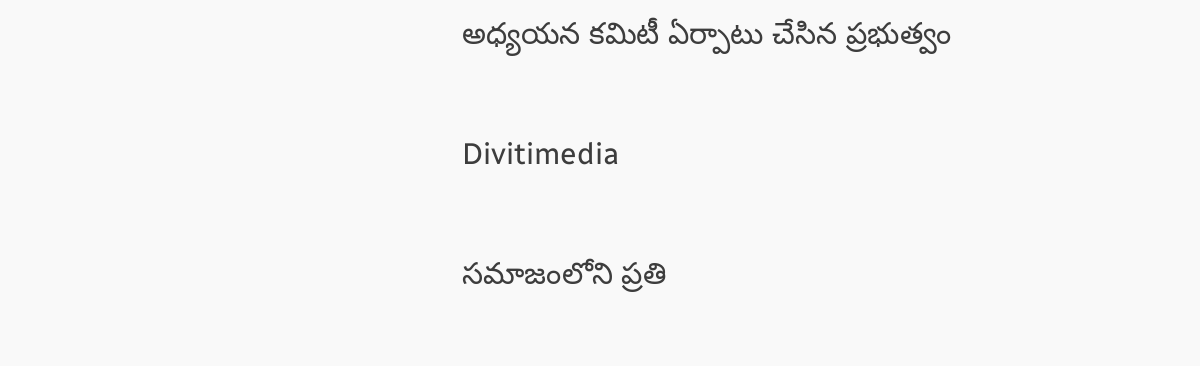అధ్యయన కమిటీ ఏర్పాటు చేసిన ప్రభుత్వం

Divitimedia

సమాజంలోని ప్రతి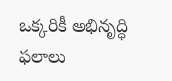ఒక్కరికీ అభినృద్ధి ఫలాలు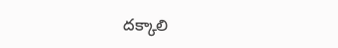దక్కాలి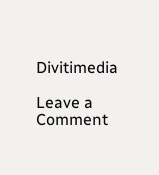Divitimedia

Leave a Comment